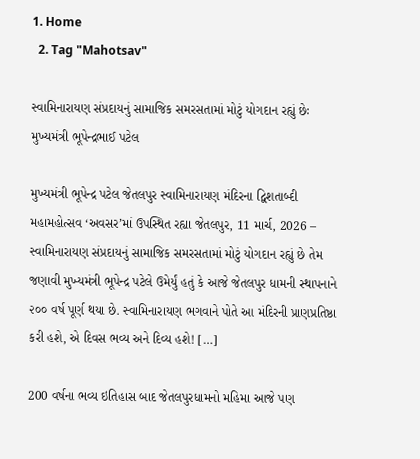1. Home
  2. Tag "Mahotsav"

સ્વામિનારાયણ સંપ્રદાયનું સામાજિક સમરસતામાં મોટું યોગદાન રહ્યું છેઃ મુખ્યમંત્રી ભૂપેન્દ્રભાઈ પટેલ

મુખ્યમંત્રી ભૂપેન્દ્ર પટેલ જેતલપુર સ્વામિનારાયણ મંદિરના દ્વિશતાબ્દી મહામહોત્સવ ‘અવસર’માં ઉપસ્થિત રહ્યા જેતલપુર, 11 માર્ચ, 2026 – સ્વામિનારાયણ સંપ્રદાયનું સામાજિક સમરસતામાં મોટું યોગદાન રહ્યું છે તેમ જણાવી મુખ્યમંત્રી ભૂપેન્દ્ર પટેલે ઉમેર્યું હતું કે આજે જેતલપુર ધામની સ્થાપનાને ૨૦૦ વર્ષ પૂર્ણ થયા છે. સ્વામિનારાયણ ભગવાને પોતે આ મંદિરની પ્રાણપ્રતિષ્ઠા કરી હશે, એ દિવસ ભવ્ય અને દિવ્ય હશે! […]

200 વર્ષના ભવ્ય ઇતિહાસ બાદ જેતલપુરધામનો મહિમા આજે પણ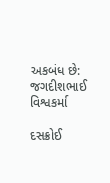અકબંધ છે: જગદીશભાઈ વિશ્વકર્મા

દસક્રોઈ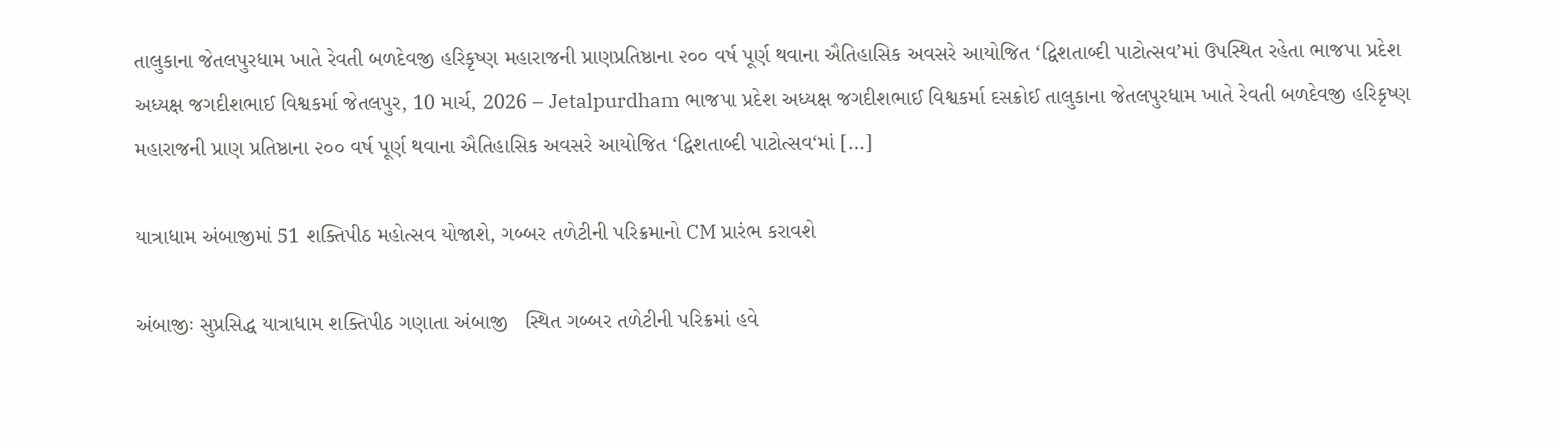તાલુકાના જેતલપુરધામ ખાતે રેવતી બળદેવજી હરિકૃષ્ણ મહારાજની પ્રાણપ્રતિષ્ઠાના ૨૦૦ વર્ષ પૂર્ણ થવાના ઐતિહાસિક અવસરે આયોજિત ‘દ્વિશતાબ્દી પાટોત્સવ’માં ઉપસ્થિત રહેતા ભાજપા પ્રદેશ અધ્યક્ષ જગદીશભાઈ વિશ્વકર્મા જેતલપુર, 10 માર્ચ, 2026 – Jetalpurdham ભાજપા પ્રદેશ અધ્યક્ષ જગદીશભાઈ વિશ્વકર્મા દસક્રોઈ તાલુકાના જેતલપુરધામ ખાતે રેવતી બળદેવજી હરિકૃષ્ણ મહારાજની પ્રાણ પ્રતિષ્ઠાના ૨૦૦ વર્ષ પૂર્ણ થવાના ઐતિહાસિક અવસરે આયોજિત ‘દ્વિશતાબ્દી પાટોત્સવ‘માં […]

યાત્રાધામ અંબાજીમાં 51 શક્તિપીઠ મહોત્સવ યોજાશે, ગબ્બર તળેટીની પરિક્રમાનો CM પ્રારંભ કરાવશે

અંબાજીઃ સુપ્રસિદ્ધ યાત્રાધામ શક્તિપીઠ ગણાતા અંબાજી   સ્થિત ગબ્બર તળેટીની પરિક્રમાં હવે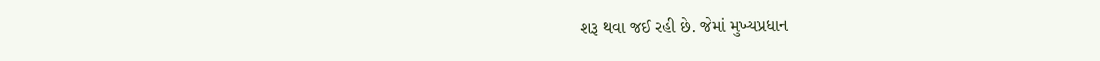શરૂ થવા જઈ રહી છે. જેમાં મુખ્યપ્રધાન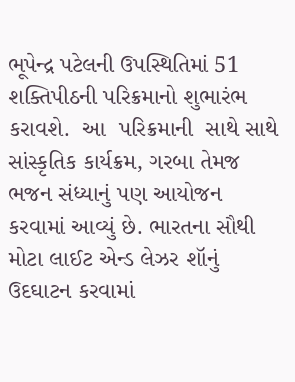ભૂપેન્દ્ર પટેલની ઉપસ્થિતિમાં 51 શક્તિપીઠની પરિક્રમાનો શુભારંભ કરાવશે.  આ  પરિક્રમાની  સાથે સાથે સાંસ્કૃતિક કાર્યક્રમ, ગરબા તેમજ ભજન સંધ્યાનું પણ આયોજન કરવામાં આવ્યું છે. ભારતના સૌથી મોટા લાઈટ એન્ડ લેઝર શૉનું ઉદઘાટન કરવામાં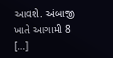આવશે. અંબાજી ખાતે આગામી 8 […]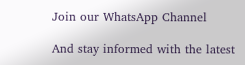Join our WhatsApp Channel

And stay informed with the latest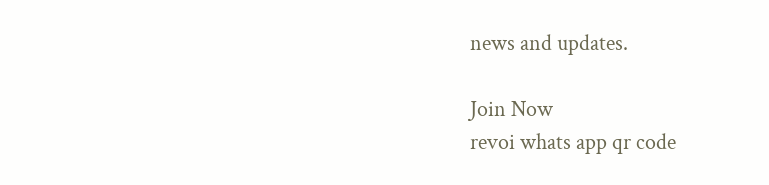news and updates.

Join Now
revoi whats app qr code